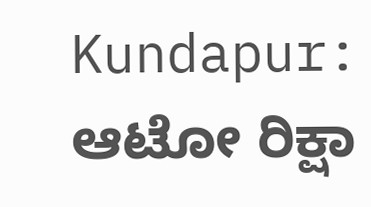Kundapur: ಆಟೋ ರಿಕ್ಷಾ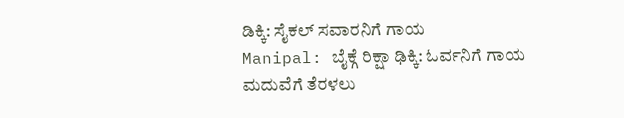ಡಿಕ್ಕಿ: ಸೈಕಲ್ ಸವಾರನಿಗೆ ಗಾಯ
Manipal: ಬೈಕ್ಗೆ ರಿಕ್ಷಾ ಢಿಕ್ಕಿ: ಓರ್ವನಿಗೆ ಗಾಯ
ಮದುವೆಗೆ ತೆರಳಲು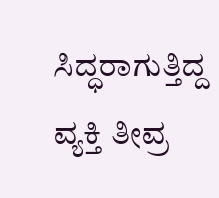ಸಿದ್ಧರಾಗುತ್ತಿದ್ದ ವ್ಯಕ್ತಿ ತೀವ್ರ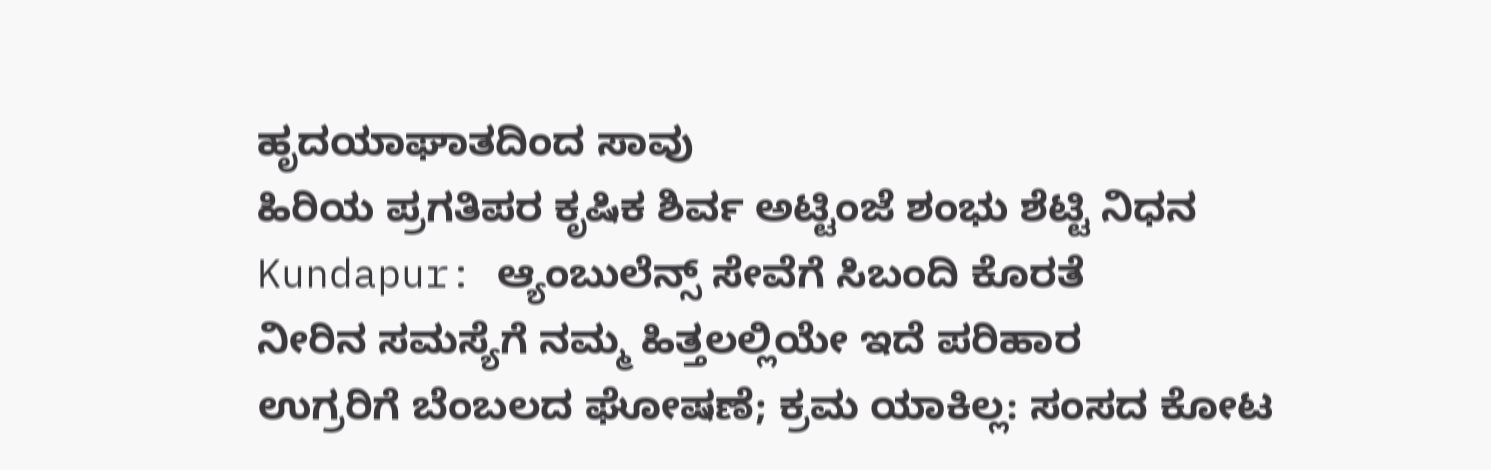ಹೃದಯಾಘಾತದಿಂದ ಸಾವು
ಹಿರಿಯ ಪ್ರಗತಿಪರ ಕೃಷಿಕ ಶಿರ್ವ ಅಟ್ಟಿಂಜೆ ಶಂಭು ಶೆಟ್ಟಿ ನಿಧನ
Kundapur: ಆ್ಯಂಬುಲೆನ್ಸ್ ಸೇವೆಗೆ ಸಿಬಂದಿ ಕೊರತೆ
ನೀರಿನ ಸಮಸ್ಯೆಗೆ ನಮ್ಮ ಹಿತ್ತಲಲ್ಲಿಯೇ ಇದೆ ಪರಿಹಾರ
ಉಗ್ರರಿಗೆ ಬೆಂಬಲದ ಘೋಷಣೆ; ಕ್ರಮ ಯಾಕಿಲ್ಲ: ಸಂಸದ ಕೋಟ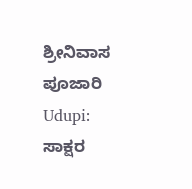ಶ್ರೀನಿವಾಸ ಪೂಜಾರಿ
Udupi: ಸಾಕ್ಷರ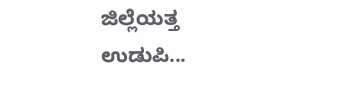ಜಿಲ್ಲೆಯತ್ತ ಉಡುಪಿ...